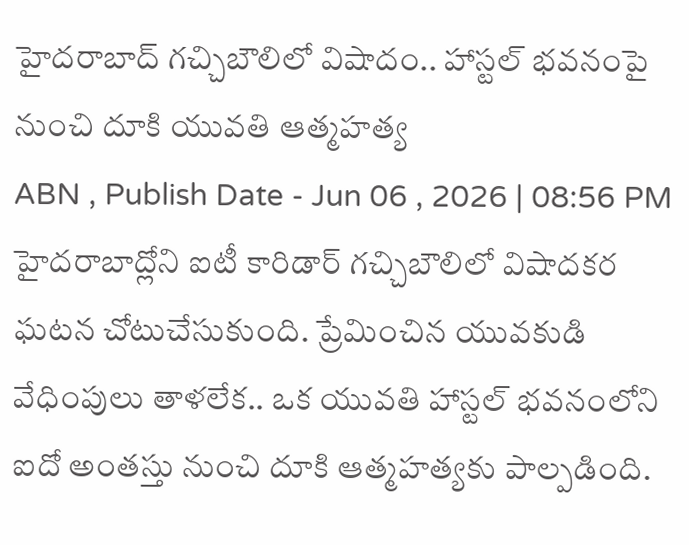హైదరాబాద్ గచ్చిబౌలిలో విషాదం.. హాస్టల్ భవనంపై నుంచి దూకి యువతి ఆత్మహత్య
ABN , Publish Date - Jun 06 , 2026 | 08:56 PM
హైదరాబాద్లోని ఐటీ కారిడార్ గచ్చిబౌలిలో విషాదకర ఘటన చోటుచేసుకుంది. ప్రేమించిన యువకుడి వేధింపులు తాళలేక.. ఒక యువతి హాస్టల్ భవనంలోని ఐదో అంతస్తు నుంచి దూకి ఆత్మహత్యకు పాల్పడింది.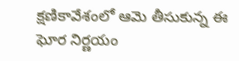క్షణికావేశంలో ఆమె తీసుకున్న ఈ ఘోర నిర్ణయం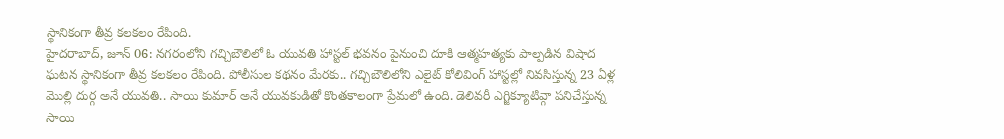స్థానికంగా తీవ్ర కలకలం రేపింది.
హైదరాబాద్, జూన్ 06: నగరంలోని గచ్చిబౌలిలో ఓ యువతి హాస్టల్ భవనం పైనుంచి దూకి ఆత్మహత్యకు పాల్పడిన విషాద ఘటన స్థానికంగా తీవ్ర కలకలం రేపింది. పోలీసుల కథనం మేరకు.. గచ్చిబౌలిలోని ఎలైట్ కోలివింగ్ హాస్టల్లో నివసిస్తున్న 23 ఏళ్ల మొల్లి దుర్గ అనే యువతి.. సాయి కుమార్ అనే యువకుడితో కొంతకాలంగా ప్రేమలో ఉంది. డెలివరీ ఎగ్జిక్యూటివ్గా పనిచేస్తున్న సాయి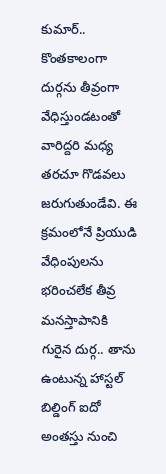కుమార్.. కొంతకాలంగా దుర్గను తీవ్రంగా వేధిస్తుండటంతో వారిద్దరి మధ్య తరచూ గొడవలు జరుగుతుండేవి. ఈ క్రమంలోనే ప్రియుడి వేధింపులను భరించలేక తీవ్ర మనస్తాపానికి గురైన దుర్గ.. తాను ఉంటున్న హాస్టల్ బిల్డింగ్ ఐదో అంతస్తు నుంచి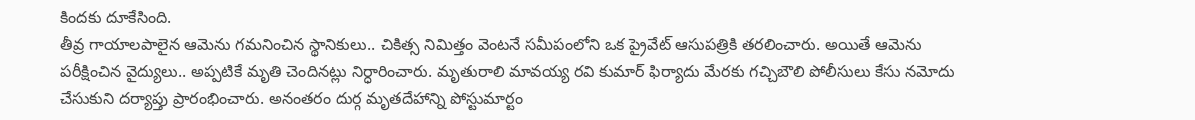కిందకు దూకేసింది.
తీవ్ర గాయాలపాలైన ఆమెను గమనించిన స్థానికులు.. చికిత్స నిమిత్తం వెంటనే సమీపంలోని ఒక ప్రైవేట్ ఆసుపత్రికి తరలించారు. అయితే ఆమెను పరీక్షించిన వైద్యులు.. అప్పటికే మృతి చెందినట్లు నిర్ధారించారు. మృతురాలి మావయ్య రవి కుమార్ ఫిర్యాదు మేరకు గచ్చిబౌలి పోలీసులు కేసు నమోదు చేసుకుని దర్యాప్తు ప్రారంభించారు. అనంతరం దుర్గ మృతదేహాన్ని పోస్టుమార్టం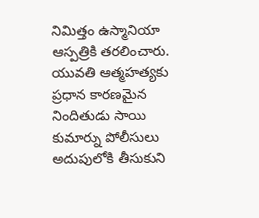నిమిత్తం ఉస్మానియా ఆస్పత్రికి తరలించారు. యువతి ఆత్మహత్యకు ప్రధాన కారణమైన నిందితుడు సాయి కుమార్ను పోలీసులు అదుపులోకి తీసుకుని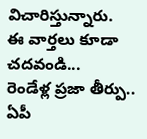విచారిస్తున్నారు.
ఈ వార్తలు కూడా చదవండి...
రెండేళ్ల ప్రజా తీర్పు.. ఏపీ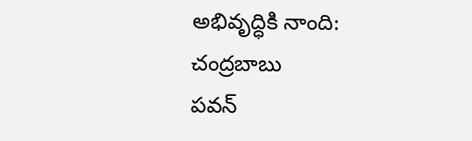అభివృద్ధికి నాంది: చంద్రబాబు
పవన్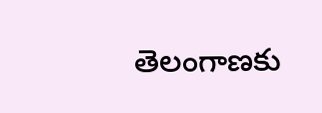తెలంగాణకు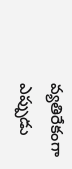వ్యతిరేకంగా ఎప్పుడు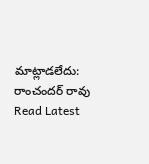మాట్లాడలేదు: రాంచందర్ రావు
Read Latest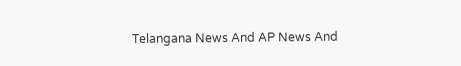Telangana News And AP News And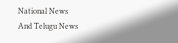National News
And Telugu News